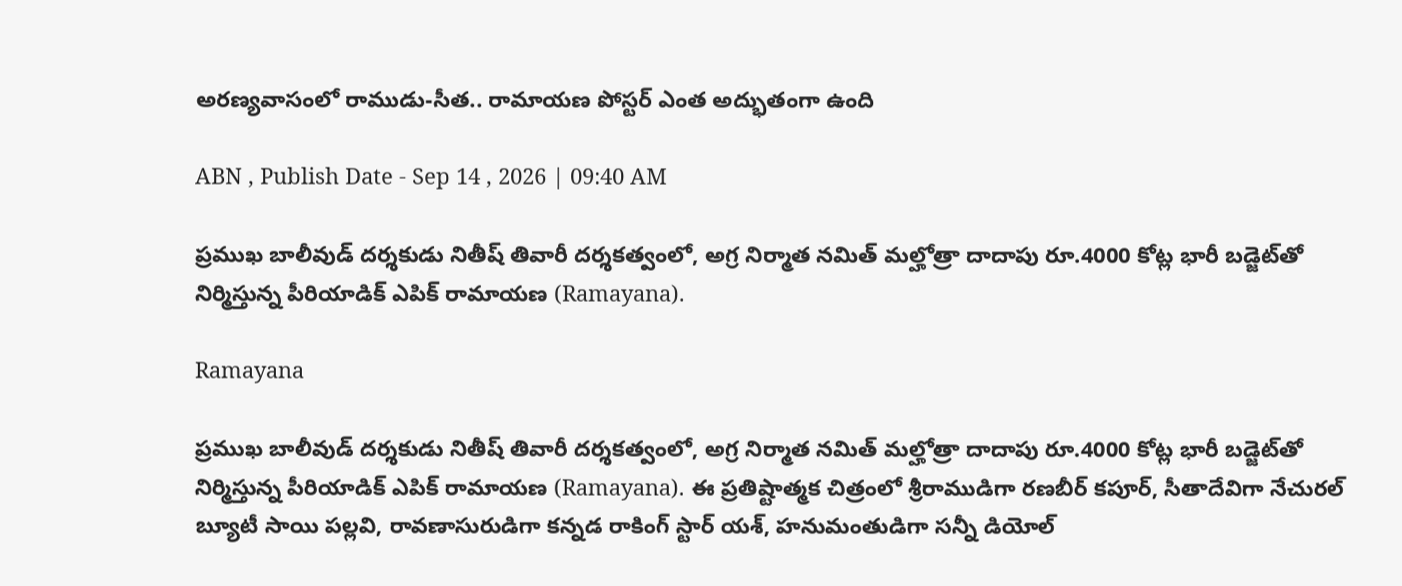అరణ్యవాసంలో రాముడు-సీత.. రామాయణ పోస్టర్ ఎంత అద్భుతంగా ఉంది

ABN , Publish Date - Sep 14 , 2026 | 09:40 AM

ప్రముఖ బాలీవుడ్ దర్శకుడు నితీష్ తివారీ దర్శకత్వంలో, అగ్ర నిర్మాత నమిత్ మల్హోత్రా దాదాపు రూ.4000 కోట్ల భారీ బడ్జెట్‌తో నిర్మిస్తున్న పీరియాడిక్ ఎపిక్ రామాయణ (Ramayana).

Ramayana

ప్రముఖ బాలీవుడ్ దర్శకుడు నితీష్ తివారీ దర్శకత్వంలో, అగ్ర నిర్మాత నమిత్ మల్హోత్రా దాదాపు రూ.4000 కోట్ల భారీ బడ్జెట్‌తో నిర్మిస్తున్న పీరియాడిక్ ఎపిక్ రామాయణ (Ramayana). ఈ ప్రతిష్టాత్మక చిత్రంలో శ్రీరాముడిగా రణబీర్ కపూర్, సీతాదేవిగా నేచురల్ బ్యూటీ సాయి పల్లవి, రావణాసురుడిగా కన్నడ రాకింగ్ స్టార్ యశ్, హనుమంతుడిగా సన్నీ డియోల్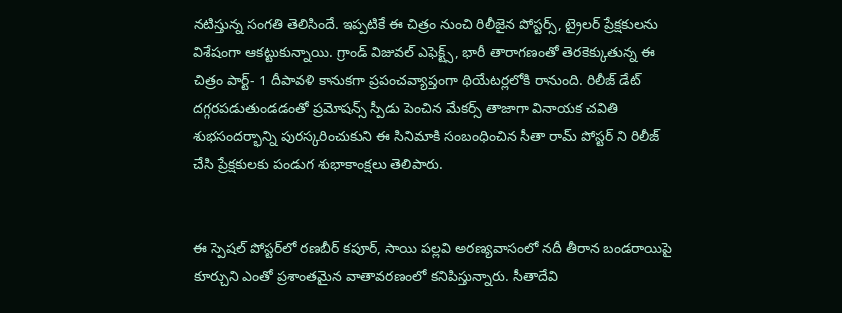నటిస్తున్న సంగతి తెలిసిందే. ఇప్పటికే ఈ చిత్రం నుంచి రిలీజైన పోస్టర్స్, ట్రైలర్ ప్రేక్షకులను విశేషంగా ఆకట్టుకున్నాయి. గ్రాండ్ విజువల్ ఎఫెక్ట్స్, భారీ తారాగణంతో తెరకెక్కుతున్న ఈ చిత్రం పార్ట్- 1 దీపావళి కానుకగా ప్రపంచవ్యాప్తంగా థియేటర్లలోకి రానుంది. రిలీజ్ డేట్ దగ్గరపడుతుండడంతో ప్రమోషన్స్ స్పీడు పెంచిన మేకర్స్ తాజాగా వినాయక చవితి శుభసందర్భాన్ని పురస్కరించుకుని ఈ సినిమాకి సంబంధించిన సీతా రామ్ పోస్టర్ ని రిలీజ్ చేసి ప్రేక్షకులకు పండుగ శుభాకాంక్షలు తెలిపారు.


ఈ స్పెషల్ పోస్టర్‌లో రణబీర్ కపూర్, సాయి పల్లవి అరణ్యవాసంలో నదీ తీరాన బండరాయిపై కూర్చుని ఎంతో ప్రశాంతమైన వాతావరణంలో కనిపిస్తున్నారు. సీతాదేవి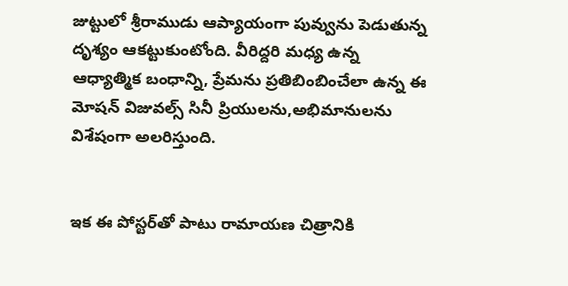జుట్టులో శ్రీరాముడు ఆప్యాయంగా పువ్వును పెడుతున్న దృశ్యం ఆకట్టుకుంటోంది. వీరిద్దరి మధ్య ఉన్న ఆధ్యాత్మిక బంధాన్ని, ప్రేమను ప్రతిబింబించేలా ఉన్న ఈ మోషన్ విజువల్స్ సినీ ప్రియులను,అభిమానులను విశేషంగా అలరిస్తుంది.


ఇక ఈ పోస్టర్‌తో పాటు రామాయణ చిత్రానికి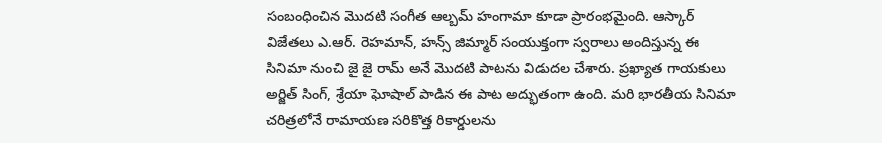సంబంధించిన మొదటి సంగీత ఆల్బమ్ హంగామా కూడా ప్రారంభమైంది. ఆస్కార్ విజేతలు ఎ.ఆర్. రెహమాన్, హన్స్ జిమ్మార్ సంయుక్తంగా స్వరాలు అందిస్తున్న ఈ సినిమా నుంచి జై జై రామ్ అనే మొదటి పాటను విడుదల చేశారు. ప్రఖ్యాత గాయకులు అర్జిత్ సింగ్, శ్రేయా ఘోషాల్ పాడిన ఈ పాట అద్భుతంగా ఉంది. మరి భారతీయ సినిమా చరిత్రలోనే రామాయణ సరికొత్త రికార్డులను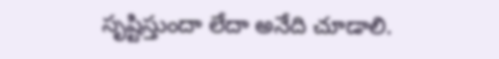సృష్టిస్తుందా లేదా అనేది చూడాలి.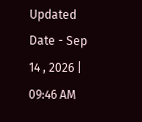Updated Date - Sep 14 , 2026 | 09:46 AM